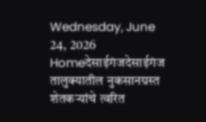Wednesday, June 24, 2026
Homeदेसाईगंजदेसाईगंज तालुक्यातील नुकसानग्रस्त शेतकऱ्यांचे त्वरित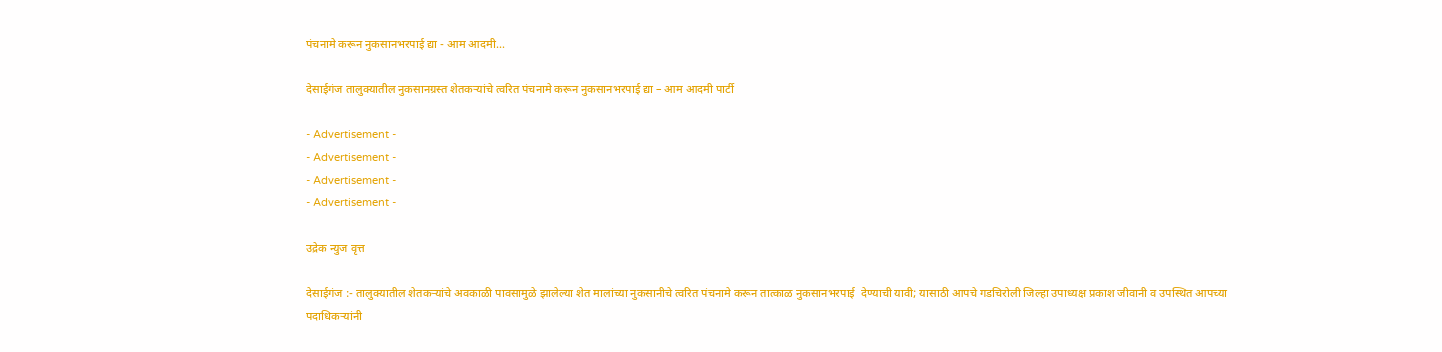पंचनामे करून नुकसानभरपाई द्या - आम आदमी...

देसाईगंज तालुक्यातील नुकसानग्रस्त शेतकऱ्यांचे त्वरित पंचनामे करून नुकसानभरपाई द्या – आम आदमी पार्टी

- Advertisement -
- Advertisement -
- Advertisement -
- Advertisement -

उद्रेक न्युज वृत्त

देसाईगंज :- तालुक्यातील शेतकऱ्यांचे अवकाळी पावसामुळे झालेल्या शेत मालांच्या नुकसानीचे त्वरित पंचनामे करून तात्काळ नुकसानभरपाई  देण्याची यावी; यासाठी आपचे गडचिरोली जिल्हा उपाध्यक्ष प्रकाश जीवानी व उपस्थित आपच्या पदाधिकऱ्यांनी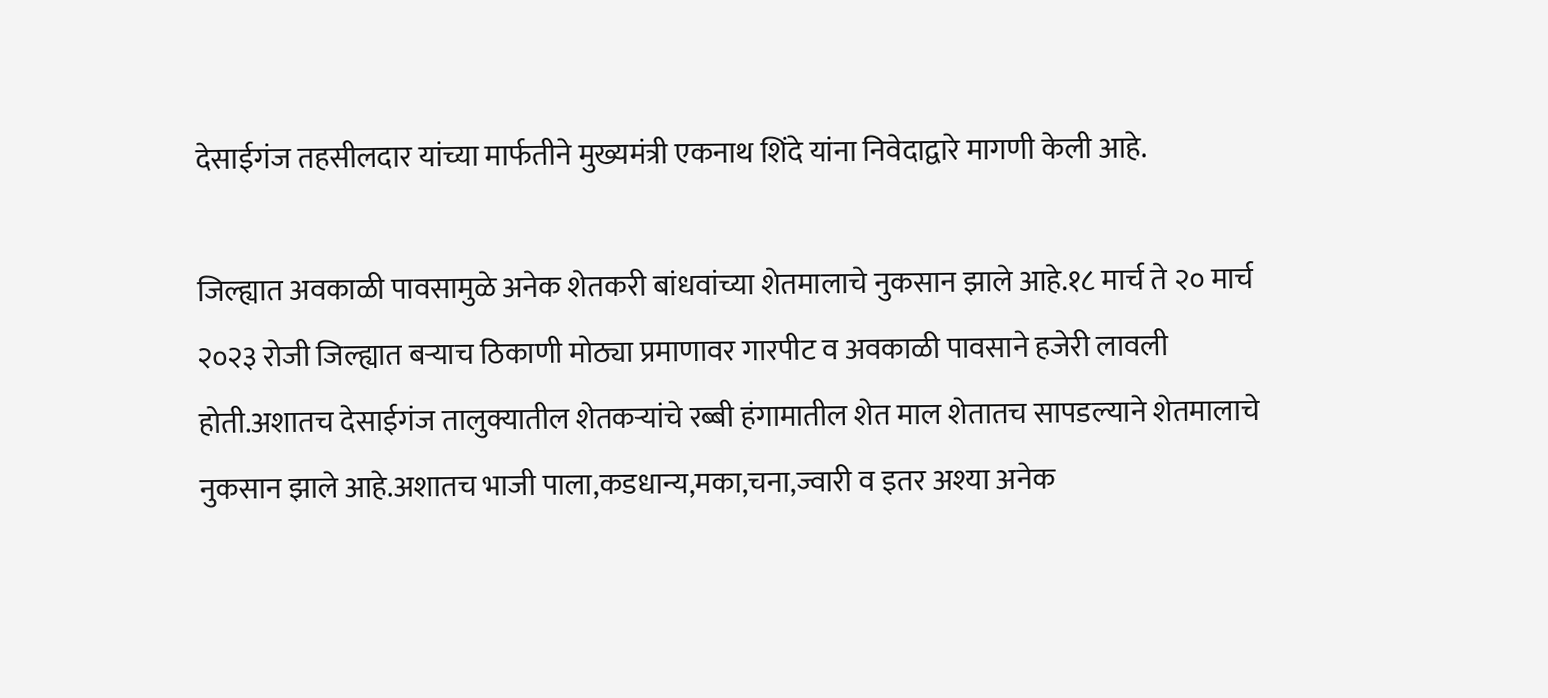देसाईगंज तहसीलदार यांच्या मार्फतीने मुख्यमंत्री एकनाथ शिंदे यांना निवेदाद्वारे मागणी केली आहे.

जिल्ह्यात अवकाळी पावसामुळे अनेक शेतकरी बांधवांच्या शेतमालाचे नुकसान झाले आहे.१८ मार्च ते २० मार्च २०२३ रोजी जिल्ह्यात बऱ्याच ठिकाणी मोठ्या प्रमाणावर गारपीट व अवकाळी पावसाने हजेरी लावली होती.अशातच देसाईगंज तालुक्यातील शेतकऱ्यांचे रब्बी हंगामातील शेत माल शेतातच सापडल्याने शेतमालाचे नुकसान झाले आहे.अशातच भाजी पाला,कडधान्य,मका,चना,ज्वारी व इतर अश्या अनेक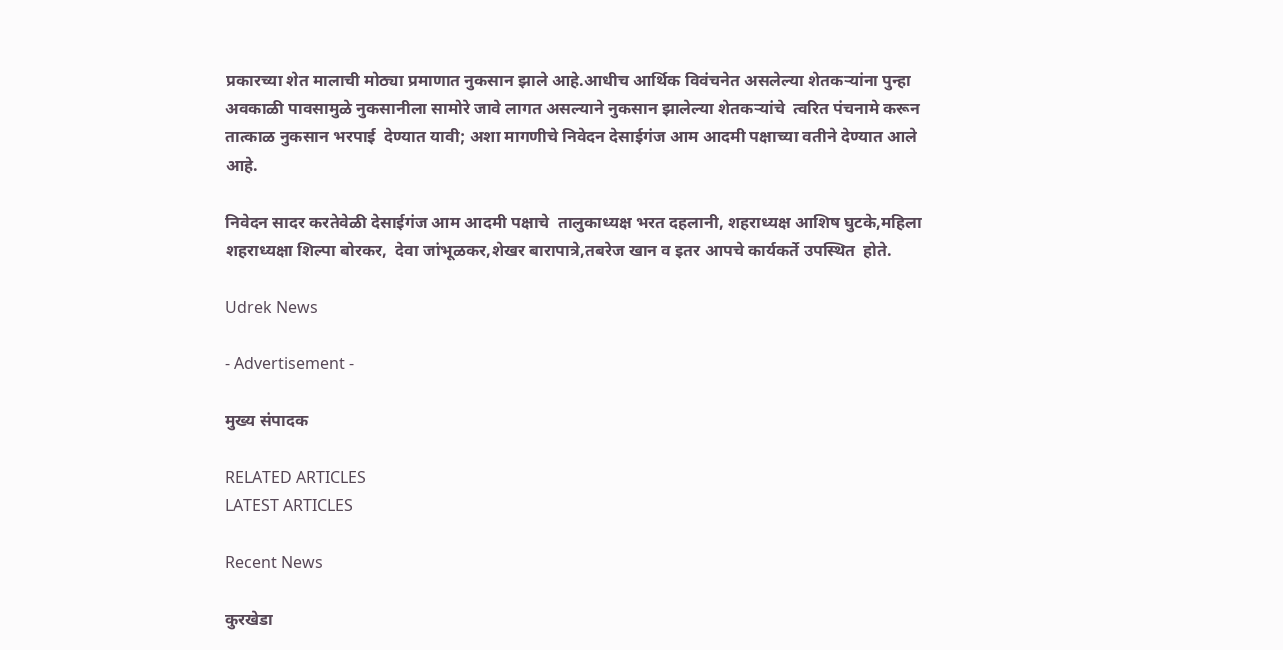प्रकारच्या शेत मालाची मोठ्या प्रमाणात नुकसान झाले आहे.आधीच आर्थिक विवंचनेत असलेल्या शेतकऱ्यांना पुन्हा अवकाळी पावसामुळे नुकसानीला सामोरे जावे लागत असल्याने नुकसान झालेल्या शेतकऱ्यांचे  त्वरित पंचनामे करून तात्काळ नुकसान भरपाई  देण्यात यावी; अशा मागणीचे निवेदन देसाईगंज आम आदमी पक्षाच्या वतीने देण्यात आले आहे.

निवेदन सादर करतेवेळी देसाईगंज आम आदमी पक्षाचे  तालुकाध्यक्ष भरत दहलानी, शहराध्यक्ष आशिष घुटके,महिला शहराध्यक्षा शिल्पा बोरकर,  देवा जांभूळकर,शेखर बारापात्रे,तबरेज खान व इतर आपचे कार्यकर्ते उपस्थित  होते.

Udrek News

- Advertisement -

मुख्य संपादक

RELATED ARTICLES
LATEST ARTICLES

Recent News

कुरखेडा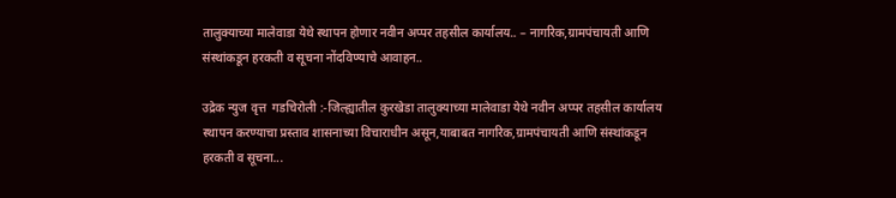तालुक्याच्या मालेवाडा येथे स्थापन होणार नवीन अप्पर तहसील कार्यालय.. – नागरिक,ग्रामपंचायती आणि संस्थांकडून हरकती व सूचना नोंदविण्याचे आवाहन..

उद्रेक न्युज वृत्त  गडचिरोली :-जिल्ह्यातील कुरखेडा तालुक्याच्या मालेवाडा येथे नवीन अप्पर तहसील कार्यालय स्थापन करण्याचा प्रस्ताव शासनाच्या विचाराधीन असून,याबाबत नागरिक,ग्रामपंचायती आणि संस्थांकडून हरकती व सूचना...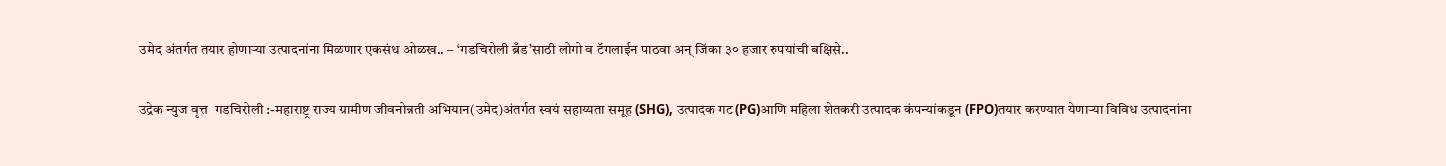उमेद अंतर्गत तयार होणाऱ्या उत्पादनांना मिळणार एकसंध ओळख.. – ‘गडचिरोली ब्रँड’साठी लोगो व टॅगलाईन पाठवा अन् जिंका ३० हजार रुपयांची बक्षिसे..

उद्रेक न्युज वृत्त  गडचिरोली :-महाराष्ट्र राज्य ग्रामीण जीवनोन्नती अभियान(उमेद)अंतर्गत स्वयं सहाय्यता समूह (SHG), उत्पादक गट(PG)आणि महिला शेतकरी उत्पादक कंपन्यांकडून (FPO)तयार करण्यात येणाऱ्या विविध उत्पादनांना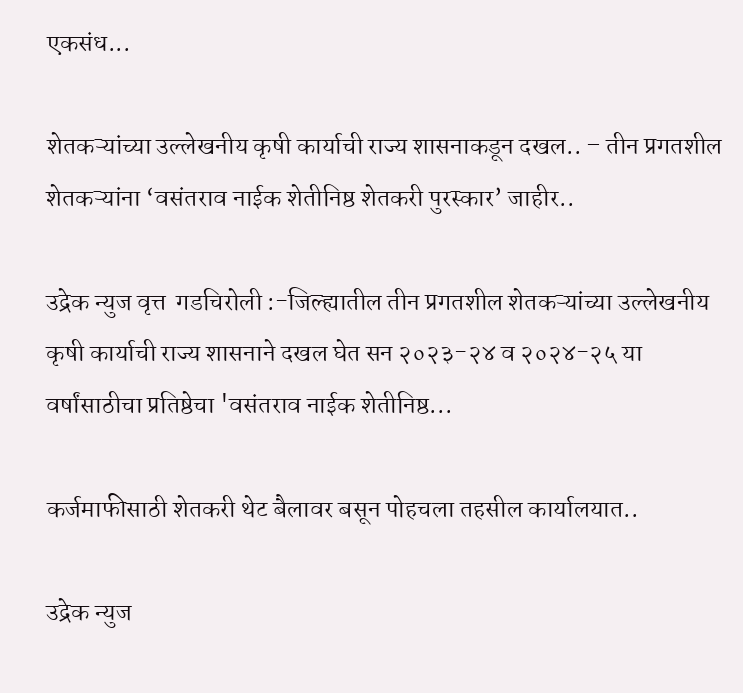एकसंध...

शेतकऱ्यांच्या उल्लेखनीय कृषी कार्याची राज्य शासनाकडून दखल.. – तीन प्रगतशील शेतकऱ्यांना ‘वसंतराव नाईक शेतीनिष्ठ शेतकरी पुरस्कार’ जाहीर..

उद्रेक न्युज वृत्त  गडचिरोली :-जिल्ह्यातील तीन प्रगतशील शेतकऱ्यांच्या उल्लेखनीय कृषी कार्याची राज्य शासनाने दखल घेत सन २०२३-२४ व २०२४-२५ या वर्षांसाठीचा प्रतिष्ठेचा 'वसंतराव नाईक शेतीनिष्ठ...

कर्जमाफीसाठी शेतकरी थेट बैलावर बसून पोहचला तहसील कार्यालयात..

उद्रेक न्युज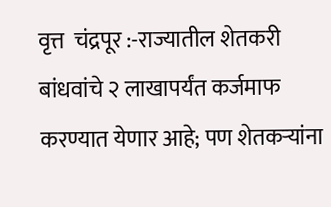वृत्त  चंद्रपूर :-राज्यातील शेतकरी बांधवांचे २ लाखापर्यंत कर्जमाफ करण्यात येणार आहे; पण शेतकऱ्यांना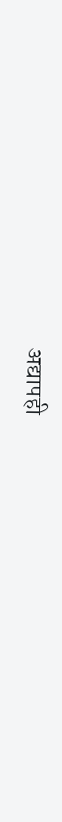अद्यापही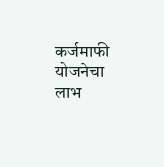कर्जमाफी योजनेचा लाभ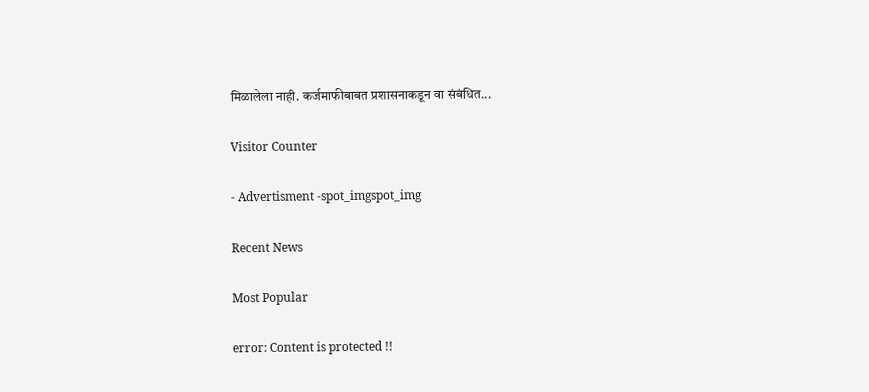मिळालेला नाही. कर्जमाफीबाबत प्रशासनाकडून वा संबंधित...

Visitor Counter

- Advertisment -spot_imgspot_img

Recent News

Most Popular

error: Content is protected !!